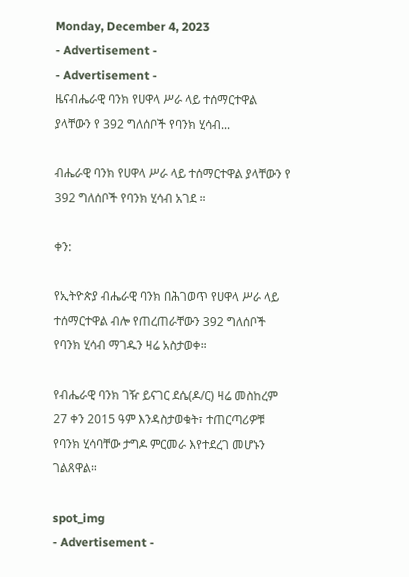Monday, December 4, 2023
- Advertisement -
- Advertisement -
ዜናብሔራዊ ባንክ የሀዋላ ሥራ ላይ ተሰማርተዋል ያላቸውን የ 392 ግለሰቦች የባንክ ሂሳብ...

ብሔራዊ ባንክ የሀዋላ ሥራ ላይ ተሰማርተዋል ያላቸውን የ 392 ግለሰቦች የባንክ ሂሳብ አገደ ።

ቀን:

የኢትዮጵያ ብሔራዊ ባንክ በሕገወጥ የሀዋላ ሥራ ላይ ተሰማርተዋል ብሎ የጠረጠራቸውን 392 ግለሰቦች የባንክ ሂሳብ ማገዱን ዛሬ አስታወቀ።

የብሔራዊ ባንክ ገዥ ይናገር ደሴ(ዶ/ር) ዛሬ መስከረም 27 ቀን 2015 ዓም እንዳስታወቁት፣ ተጠርጣሪዎቹ የባንክ ሂሳባቸው ታግዶ ምርመራ እየተደረገ መሆኑን ገልጸዋል።

spot_img
- Advertisement -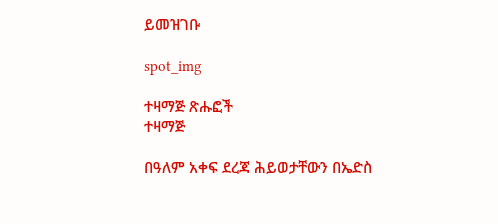ይመዝገቡ

spot_img

ተዛማጅ ጽሑፎች
ተዛማጅ

በዓለም አቀፍ ደረጃ ሕይወታቸውን በኤድስ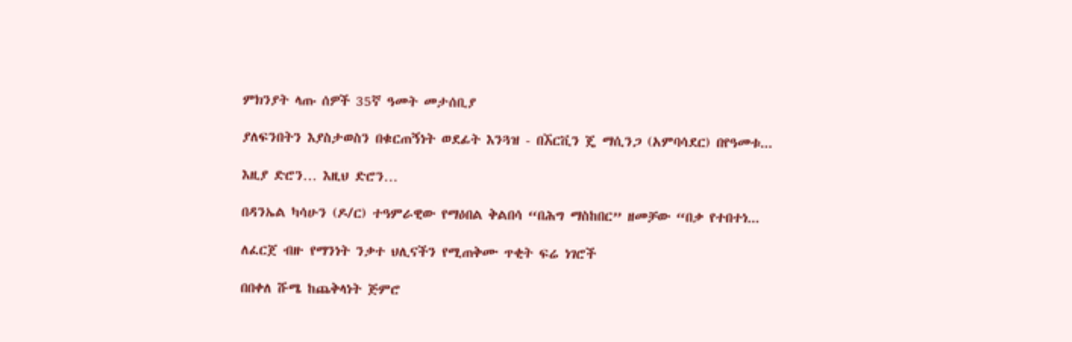ምክንያት ላጡ ሰዎች 35ኛ ዓመት መታሰቢያ

ያለፍንበትን እያስታወስን በቁርጠኝነት ወደፊት እንጓዝ - በኧርቪን ጄ ማሲንጋ (አምባሳደር) በየዓመቱ...

እዚያ ድሮን… እዚህ ድሮን…

በዳንኤል ካሳሁን (ዶ/ር) ተዓምራዊው የማዕበል ቅልበሳ “በሕግ ማስከበር” ዘመቻው “በቃ የተበተነ...

ለፈርጀ ብዙ የማንነት ንቃተ ህሊናችን የሚጠቅሙ ጥቂት ፍሬ ነገሮች

በበቀለ ሹሜ ከጨቅላነት ጅምሮ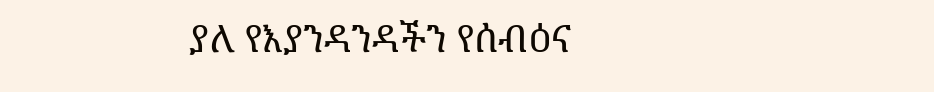ያለ የእያንዳንዳችን የሰብዕና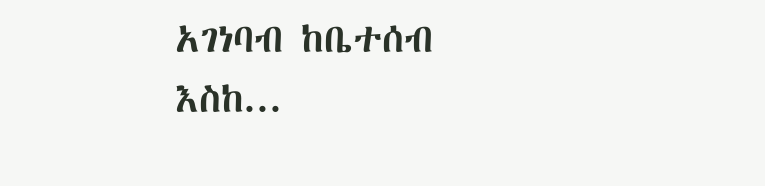አገነባብ ከቤተሰብ እስከ...